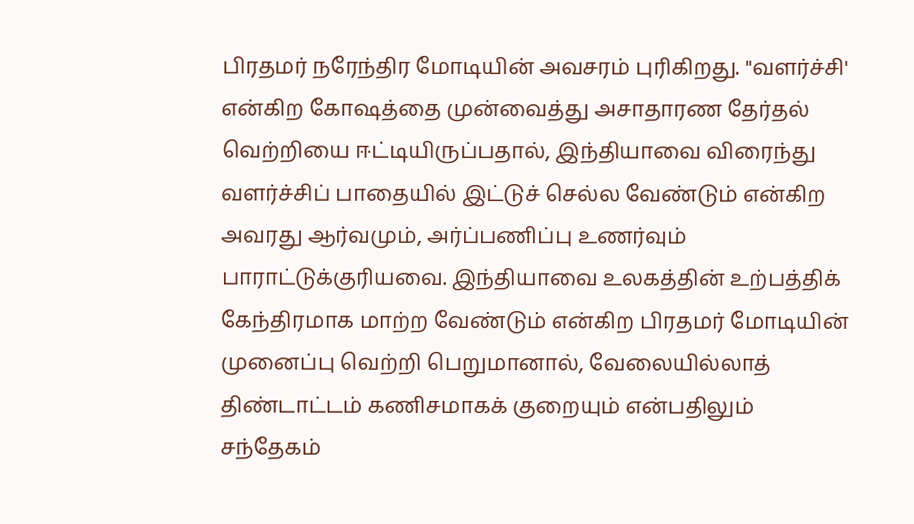பிரதமர் நரேந்திர மோடியின் அவசரம் புரிகிறது. "வளர்ச்சி' என்கிற கோஷத்தை முன்வைத்து அசாதாரண தேர்தல் வெற்றியை ஈட்டியிருப்பதால், இந்தியாவை விரைந்து வளர்ச்சிப் பாதையில் இட்டுச் செல்ல வேண்டும் என்கிற அவரது ஆர்வமும், அர்ப்பணிப்பு உணர்வும் பாராட்டுக்குரியவை. இந்தியாவை உலகத்தின் உற்பத்திக் கேந்திரமாக மாற்ற வேண்டும் என்கிற பிரதமர் மோடியின் முனைப்பு வெற்றி பெறுமானால், வேலையில்லாத் திண்டாட்டம் கணிசமாகக் குறையும் என்பதிலும் சந்தேகம்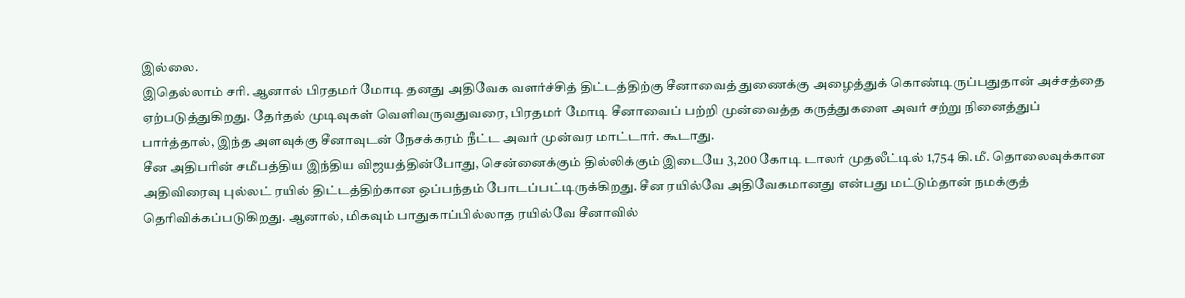இல்லை.
இதெல்லாம் சரி. ஆனால் பிரதமர் மோடி தனது அதிவேக வளர்ச்சித் திட்டத்திற்கு சீனாவைத் துணைக்கு அழைத்துக் கொண்டிருப்பதுதான் அச்சத்தை ஏற்படுத்துகிறது. தேர்தல் முடிவுகள் வெளிவருவதுவரை, பிரதமர் மோடி சீனாவைப் பற்றி முன்வைத்த கருத்துகளை அவர் சற்று நினைத்துப் பார்த்தால், இந்த அளவுக்கு சீனாவுடன் நேசக்கரம் நீட்ட அவர் முன்வர மாட்டார். கூடாது.
சீன அதிபரின் சமீபத்திய இந்திய விஜயத்தின்போது, சென்னைக்கும் தில்லிக்கும் இடையே 3,200 கோடி டாலர் முதலீட்டில் 1,754 கி.மீ. தொலைவுக்கான அதிவிரைவு புல்லட் ரயில் திட்டத்திற்கான ஒப்பந்தம் போடப்பட்டிருக்கிறது. சீன ரயில்வே அதிவேகமானது என்பது மட்டும்தான் நமக்குத் தெரிவிக்கப்படுகிறது. ஆனால், மிகவும் பாதுகாப்பில்லாத ரயில்வே சீனாவில்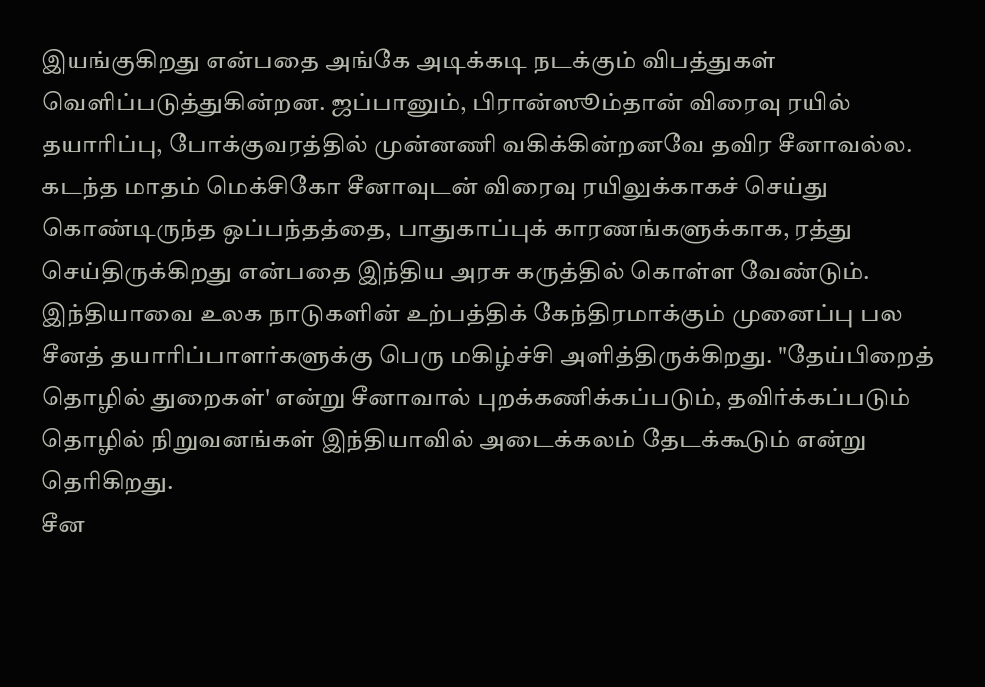இயங்குகிறது என்பதை அங்கே அடிக்கடி நடக்கும் விபத்துகள் வெளிப்படுத்துகின்றன. ஜப்பானும், பிரான்ஸூம்தான் விரைவு ரயில் தயாரிப்பு, போக்குவரத்தில் முன்னணி வகிக்கின்றனவே தவிர சீனாவல்ல. கடந்த மாதம் மெக்சிகோ சீனாவுடன் விரைவு ரயிலுக்காகச் செய்து கொண்டிருந்த ஒப்பந்தத்தை, பாதுகாப்புக் காரணங்களுக்காக, ரத்து செய்திருக்கிறது என்பதை இந்திய அரசு கருத்தில் கொள்ள வேண்டும்.
இந்தியாவை உலக நாடுகளின் உற்பத்திக் கேந்திரமாக்கும் முனைப்பு பல சீனத் தயாரிப்பாளர்களுக்கு பெரு மகிழ்ச்சி அளித்திருக்கிறது. "தேய்பிறைத் தொழில் துறைகள்' என்று சீனாவால் புறக்கணிக்கப்படும், தவிர்க்கப்படும் தொழில் நிறுவனங்கள் இந்தியாவில் அடைக்கலம் தேடக்கூடும் என்று தெரிகிறது.
சீன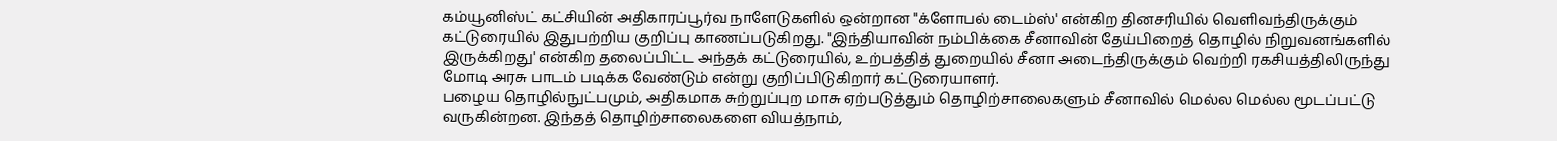கம்யூனிஸ்ட் கட்சியின் அதிகாரப்பூர்வ நாளேடுகளில் ஒன்றான "க்ளோபல் டைம்ஸ்' என்கிற தினசரியில் வெளிவந்திருக்கும் கட்டுரையில் இதுபற்றிய குறிப்பு காணப்படுகிறது. "இந்தியாவின் நம்பிக்கை சீனாவின் தேய்பிறைத் தொழில் நிறுவனங்களில் இருக்கிறது' என்கிற தலைப்பிட்ட அந்தக் கட்டுரையில், உற்பத்தித் துறையில் சீனா அடைந்திருக்கும் வெற்றி ரகசியத்திலிருந்து மோடி அரசு பாடம் படிக்க வேண்டும் என்று குறிப்பிடுகிறார் கட்டுரையாளர்.
பழைய தொழில்நுட்பமும், அதிகமாக சுற்றுப்புற மாசு ஏற்படுத்தும் தொழிற்சாலைகளும் சீனாவில் மெல்ல மெல்ல மூடப்பட்டு வருகின்றன. இந்தத் தொழிற்சாலைகளை வியத்நாம்,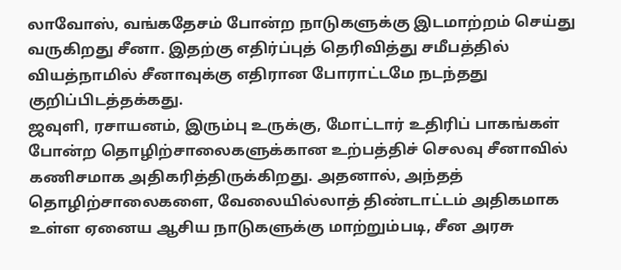லாவோஸ், வங்கதேசம் போன்ற நாடுகளுக்கு இடமாற்றம் செய்து வருகிறது சீனா. இதற்கு எதிர்ப்புத் தெரிவித்து சமீபத்தில் வியத்நாமில் சீனாவுக்கு எதிரான போராட்டமே நடந்தது குறிப்பிடத்தக்கது.
ஜவுளி, ரசாயனம், இரும்பு உருக்கு, மோட்டார் உதிரிப் பாகங்கள் போன்ற தொழிற்சாலைகளுக்கான உற்பத்திச் செலவு சீனாவில் கணிசமாக அதிகரித்திருக்கிறது. அதனால், அந்தத் தொழிற்சாலைகளை, வேலையில்லாத் திண்டாட்டம் அதிகமாக உள்ள ஏனைய ஆசிய நாடுகளுக்கு மாற்றும்படி, சீன அரசு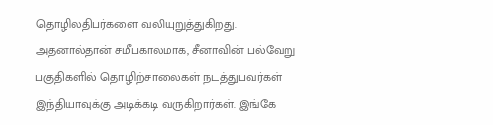தொழிலதிபர்களை வலியுறுத்துகிறது. அதனால்தான் சமீபகாலமாக, சீனாவின் பல்வேறு பகுதிகளில் தொழிற்சாலைகள் நடத்துபவர்கள் இந்தியாவுக்கு அடிக்கடி வருகிறார்கள். இங்கே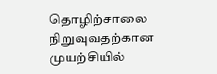தொழிற்சாலை நிறுவுவதற்கான முயற்சியில்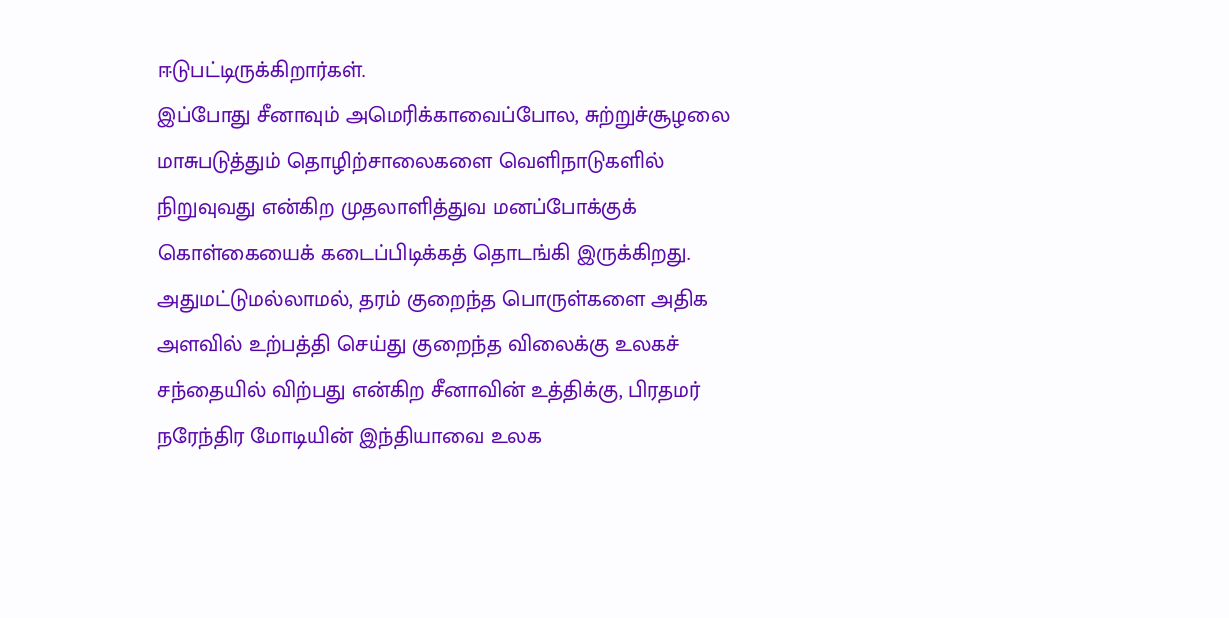ஈடுபட்டிருக்கிறார்கள்.
இப்போது சீனாவும் அமெரிக்காவைப்போல, சுற்றுச்சூழலை மாசுபடுத்தும் தொழிற்சாலைகளை வெளிநாடுகளில் நிறுவுவது என்கிற முதலாளித்துவ மனப்போக்குக் கொள்கையைக் கடைப்பிடிக்கத் தொடங்கி இருக்கிறது. அதுமட்டுமல்லாமல், தரம் குறைந்த பொருள்களை அதிக அளவில் உற்பத்தி செய்து குறைந்த விலைக்கு உலகச் சந்தையில் விற்பது என்கிற சீனாவின் உத்திக்கு, பிரதமர் நரேந்திர மோடியின் இந்தியாவை உலக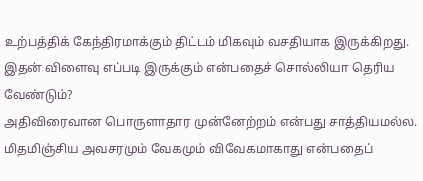உற்பத்திக் கேந்திரமாக்கும் திட்டம் மிகவும் வசதியாக இருக்கிறது. இதன் விளைவு எப்படி இருக்கும் என்பதைச் சொல்லியா தெரிய வேண்டும்?
அதிவிரைவான பொருளாதார முன்னேற்றம் என்பது சாத்தியமல்ல. மிதமிஞ்சிய அவசரமும் வேகமும் விவேகமாகாது என்பதைப்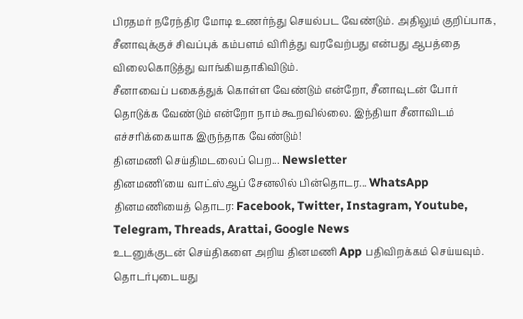பிரதமர் நரேந்திர மோடி உணர்ந்து செயல்பட வேண்டும். அதிலும் குறிப்பாக, சீனாவுக்குச் சிவப்புக் கம்பளம் விரித்து வரவேற்பது என்பது ஆபத்தை விலைகொடுத்து வாங்கியதாகிவிடும்.
சீனாவைப் பகைத்துக் கொள்ள வேண்டும் என்றோ, சீனாவுடன் போர் தொடுக்க வேண்டும் என்றோ நாம் கூறவில்லை. இந்தியா சீனாவிடம் எச்சரிக்கையாக இருந்தாக வேண்டும்!
தினமணி செய்திமடலைப் பெற... Newsletter
தினமணி'யை வாட்ஸ்ஆப் சேனலில் பின்தொடர... WhatsApp
தினமணியைத் தொடர: Facebook, Twitter, Instagram, Youtube, Telegram, Threads, Arattai, Google News
உடனுக்குடன் செய்திகளை அறிய தினமணி App பதிவிறக்கம் செய்யவும்.
தொடர்புடையது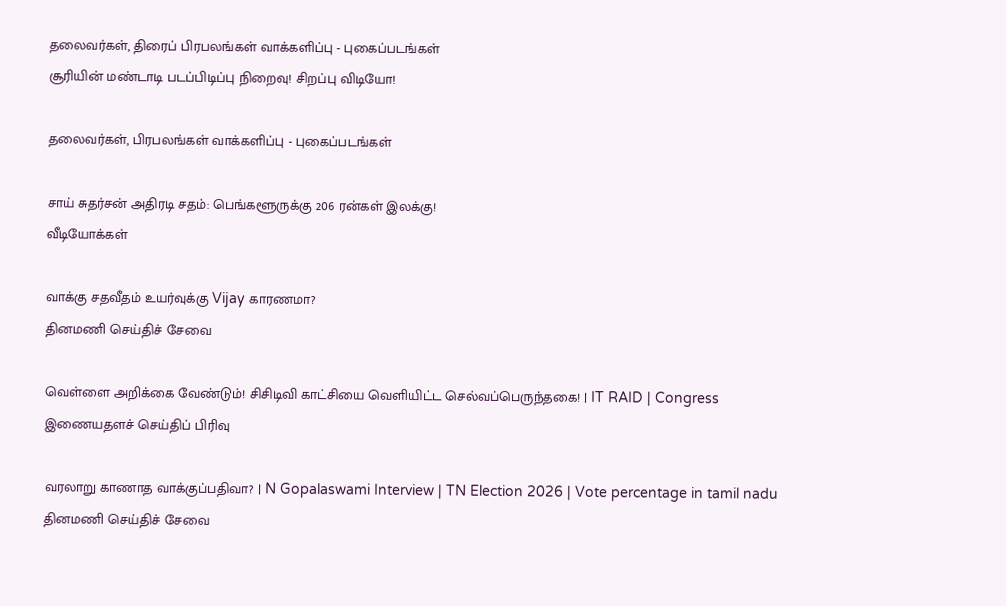தலைவர்கள், திரைப் பிரபலங்கள் வாக்களிப்பு - புகைப்படங்கள்
சூரியின் மண்டாடி படப்பிடிப்பு நிறைவு! சிறப்பு விடியோ!

தலைவர்கள், பிரபலங்கள் வாக்களிப்பு - புகைப்படங்கள்

சாய் சுதர்சன் அதிரடி சதம்: பெங்களூருக்கு 206 ரன்கள் இலக்கு!
வீடியோக்கள்

வாக்கு சதவீதம் உயர்வுக்கு Vijay காரணமா?
தினமணி செய்திச் சேவை

வெள்ளை அறிக்கை வேண்டும்! சிசிடிவி காட்சியை வெளியிட்ட செல்வப்பெருந்தகை! | IT RAID | Congress
இணையதளச் செய்திப் பிரிவு

வரலாறு காணாத வாக்குப்பதிவா? | N Gopalaswami Interview | TN Election 2026 | Vote percentage in tamil nadu
தினமணி செய்திச் சேவை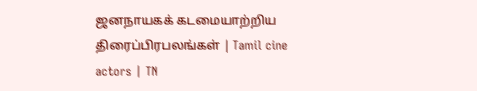ஜனநாயகக் கடமையாற்றிய திரைப்பிரபலங்கள் | Tamil cine actors | TN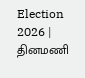Election 2026 |
தினமணி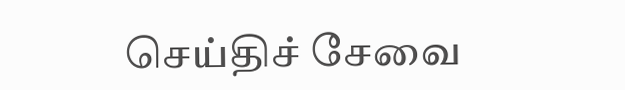செய்திச் சேவை